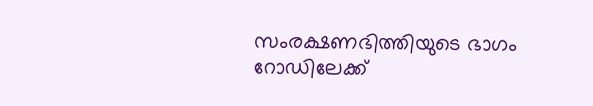സംരക്ഷണഭിത്തിയുടെ ഭാഗം റോഡിലേക്ക്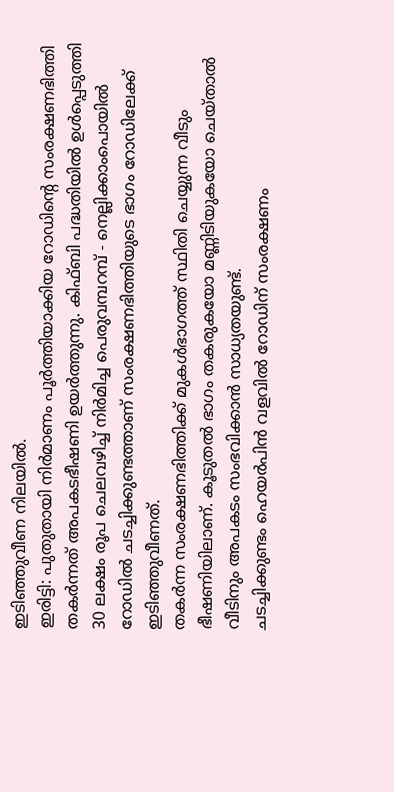ഇടിഞ്ഞുവീണ നിലയിൽ.
ഇരിട്ടി: പുതുതായി നിർമാണം പൂർത്തിയാക്കിയ റോഡിന്റെ സംരക്ഷണഭിത്തി തകർന്നത് അപകടഭീഷണി ഉയർത്തുന്നു. കിഫ്ബി പദ്ധതിയിൽ ഉൾപ്പെടുത്തി 30 ലക്ഷം രൂപ ചെലവഴിച്ച് നിർമിച്ച പെരുവമ്പറമ്പ് - നെല്ലിക്കാംപൊയിൽ റോഡിൽ ചടച്ചിക്കുണ്ടത്താണ് സംരക്ഷണഭിത്തിയുടെ ഭാഗം റോഡിലേക്ക് ഇടിഞ്ഞുവീണത്.
തകർന്ന സംരക്ഷണഭിത്തിക്ക് മുകൾഭാഗത്ത് സ്ഥിതി ചെയ്യുന്ന വീടും ഭീഷണിയിലാണ്. കൂടുതൽ ഭാഗം തകരുകയോ മണ്ണിടിയുകയോ ചെയ്താൽ വീടിനും അപകടം സംഭവിക്കാൻ സാധ്യതയുണ്ട്.
ചടച്ചിക്കുണ്ടം ഹെയർപിൻ വളവിൽ റോഡിന് സംരക്ഷണം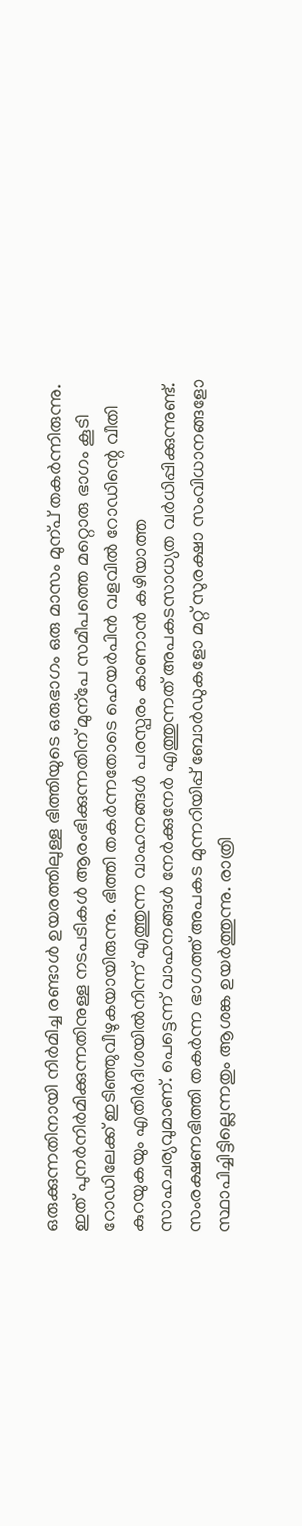ഒരുക്കുന്നതിനായി നിർമിച്ച രണ്ടാൾ ഉയരത്തിലുള്ള ഭിത്തിയുടെ ഒരുഭാഗം ഒരു മാസം മുന്പ് തകർന്നിരുന്നു. ഇത് പുനർനിർമിക്കുന്നതിനുള്ള നടപടികൾ ആരംഭിക്കുന്നതിന് മുന്പേ സമീപത്തെ മറ്റൊരു ഭാഗം കൂടി റോഡിലേക്ക് ഇടിഞ്ഞുവീഴുകയായിരുന്നു. ഭിത്തി തകർന്നതോടെ ഹെയർപിൻ വളവിൽ റോഡിന്റെ വീതി കുറയുകയും എതിർദിശയിൽനിന്ന് എത്തുന്ന വാഹനങ്ങൾ പരസ്പരം കാണാൻ കഴിയാത്ത സാഹചര്യവുമാണ്. പെട്ടെന്ന് വാഹനങ്ങൾ നേർക്കുനേർ എത്തുന്നത് അപകടസാധ്യത വർധിപ്പിക്കുന്നുണ്ട്.
സംരക്ഷണഭിത്തി തകർന്ന ഭാഗത്ത് അപകട മുന്നറിയിപ്പ് ബോർഡുകളോ മറ്റ് സുരക്ഷാ സംവിധാനങ്ങളോ സ്ഥാപിച്ചിട്ടില്ലെന്നതും ആശങ്ക ഉയർത്തുന്നു. രാത്രി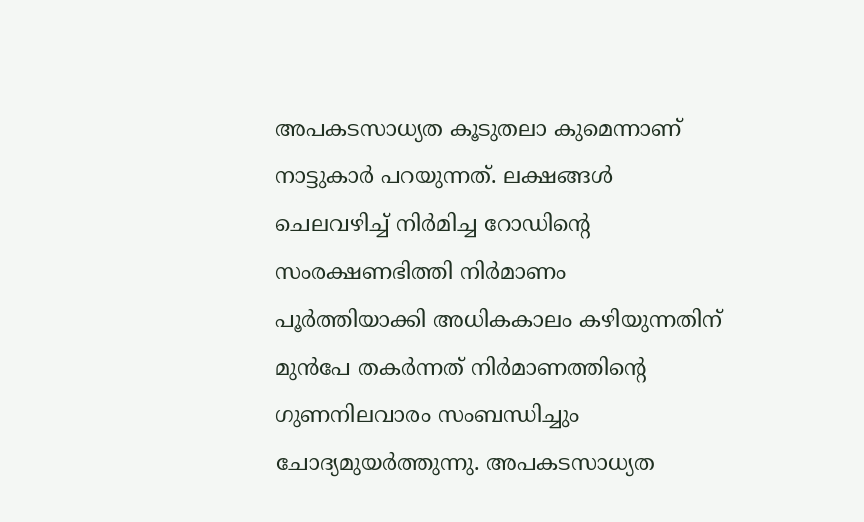അപകടസാധ്യത കൂടുതലാ കുമെന്നാണ് നാട്ടുകാർ പറയുന്നത്. ലക്ഷങ്ങൾ ചെലവഴിച്ച് നിർമിച്ച റോഡിന്റെ സംരക്ഷണഭിത്തി നിർമാണം പൂർത്തിയാക്കി അധികകാലം കഴിയുന്നതിന് മുൻപേ തകർന്നത് നിർമാണത്തിന്റെ ഗുണനിലവാരം സംബന്ധിച്ചും ചോദ്യമുയർത്തുന്നു. അപകടസാധ്യത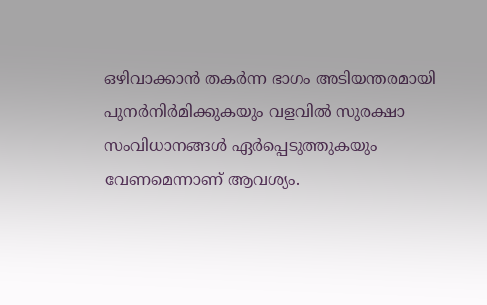ഒഴിവാക്കാൻ തകർന്ന ഭാഗം അടിയന്തരമായി പുനർനിർമിക്കുകയും വളവിൽ സുരക്ഷാ സംവിധാനങ്ങൾ ഏർപ്പെടുത്തുകയും വേണമെന്നാണ് ആവശ്യം.